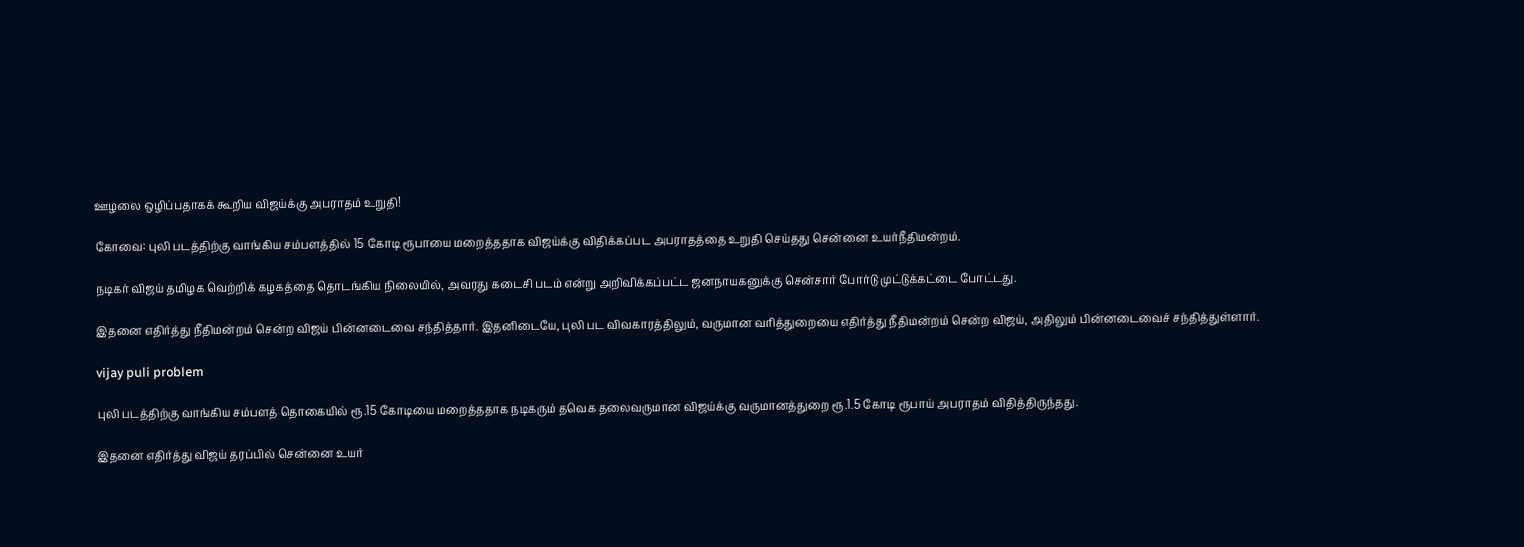ஊழலை ஒழிப்பதாகக் கூறிய விஜய்க்கு அபராதம் உறுதி!

கோவை: புலி படத்திற்கு வாங்கிய சம்பளத்தில் 15 கோடி ரூபாயை மறைத்ததாக விஜய்க்கு விதிக்கப்பட அபராதத்தை உறுதி செய்தது சென்னை உயர்நீதிமன்றம்.

நடிகர் விஜய் தமிழக வெற்றிக் கழகத்தை தொடங்கிய நிலையில், அவரது கடைசி படம் என்று அறிவிக்கப்பட்ட ஜனநாயகனுக்கு சென்சார் போர்டு முட்டுக்கட்டை போட்டது.

இதனை எதிர்த்து நீதிமன்றம் சென்ற விஜய் பின்னடைவை சந்தித்தார். இதனிடையே, புலி பட விவகாரத்திலும், வருமான வரித்துறையை எதிர்த்து நீதிமன்றம் சென்ற விஜய், அதிலும் பின்னடைவைச் சந்தித்துள்ளார்.

vijay puli problem

புலி படத்திற்கு வாங்கிய சம்பளத் தொகையில் ரூ.15 கோடியை மறைத்ததாக நடிகரும் தவெக தலைவருமான விஜய்க்கு வருமானத்துறை ரூ.1.5 கோடி ரூபாய் அபராதம் விதித்திருந்தது.

இதனை எதிர்த்து விஜய் தரப்பில் சென்னை உயர்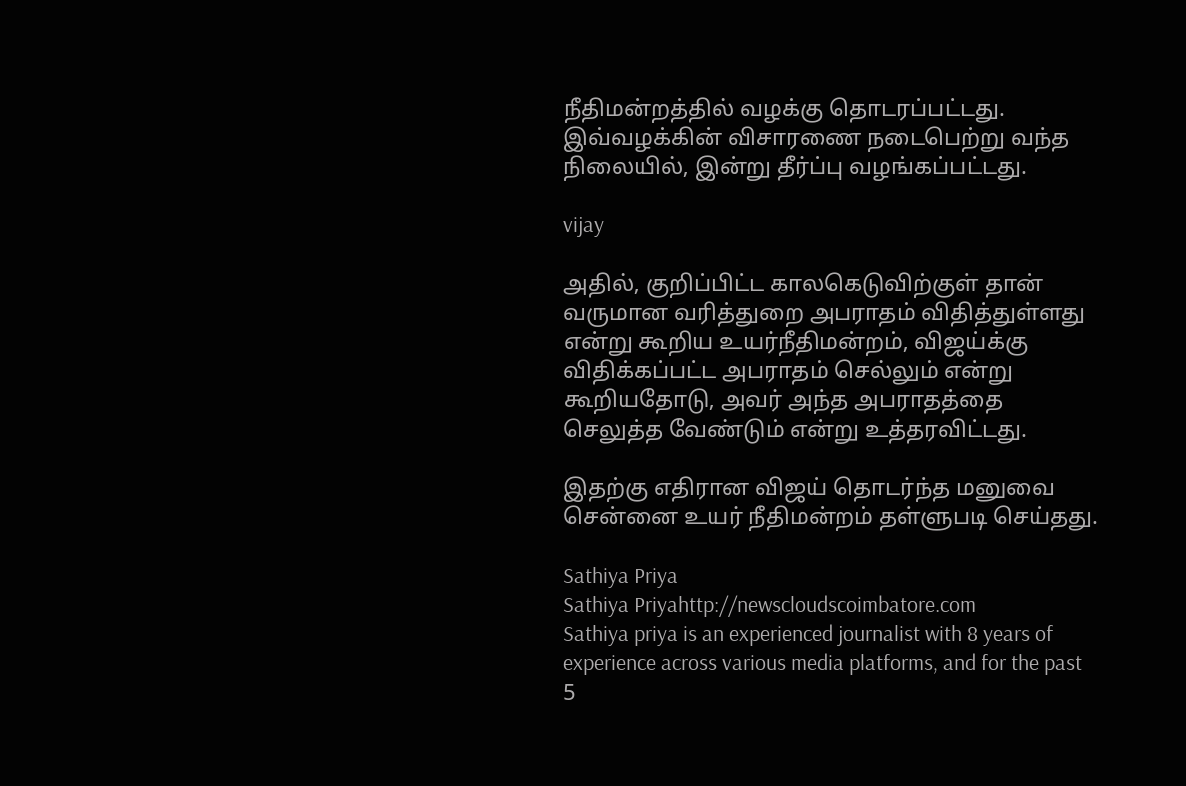நீதிமன்றத்தில் வழக்கு தொடரப்பட்டது. இவ்வழக்கின் விசாரணை நடைபெற்று வந்த நிலையில், இன்று தீர்ப்பு வழங்கப்பட்டது.

vijay

அதில், குறிப்பிட்ட காலகெடுவிற்குள் தான் வருமான வரித்துறை அபராதம் விதித்துள்ளது என்று கூறிய உயர்நீதிமன்றம், விஜய்க்கு விதிக்கப்பட்ட அபராதம் செல்லும் என்று கூறியதோடு, அவர் அந்த அபராதத்தை செலுத்த வேண்டும் என்று உத்தரவிட்டது.

இதற்கு எதிரான விஜய் தொடர்ந்த மனுவை சென்னை உயர் நீதிமன்றம் தள்ளுபடி செய்தது.

Sathiya Priya
Sathiya Priyahttp://newscloudscoimbatore.com
Sathiya priya is an experienced journalist with 8 years of experience across various media platforms, and for the past 5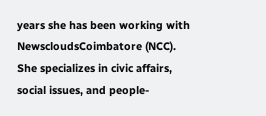years she has been working with NewscloudsCoimbatore (NCC). She specializes in civic affairs, social issues, and people-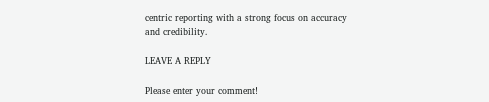centric reporting with a strong focus on accuracy and credibility.

LEAVE A REPLY

Please enter your comment!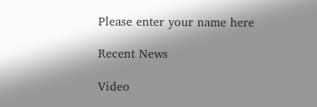Please enter your name here

Recent News

Video